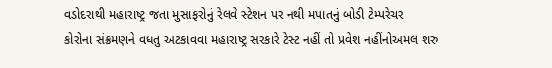વડોદરાથી મહારાષ્ટ્ર જતા મુસાફરોનું રેલવે સ્ટેશન પર નથી મપાતનું બોડી ટેમ્પરેચર
કોરોના સંક્રમણને વધતુ અટકાવવા મહારાષ્ટ્ર સરકારે ટેસ્ટ નહીં તો પ્રવેશ નહીંનોઅમલ શરુ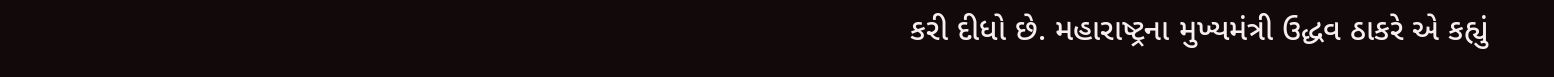કરી દીધો છે. મહારાષ્ટ્રના મુખ્યમંત્રી ઉદ્ધવ ઠાકરે એ કહ્યું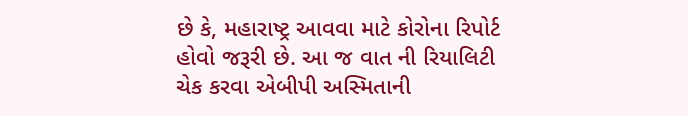છે કે, મહારાષ્ટ્ર આવવા માટે કોરોના રિપોર્ટ હોવો જરૂરી છે. આ જ વાત ની રિયાલિટી ચેક કરવા એબીપી અસ્મિતાની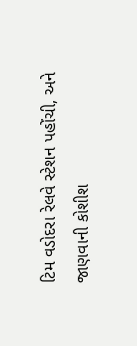ટિમ વડોદરા રેલવે સ્ટેશન પહોંચી, અને જાણવાની કોશીશ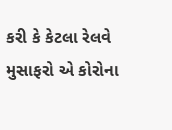કરી કે કેટલા રેલવે મુસાફરો એ કોરોના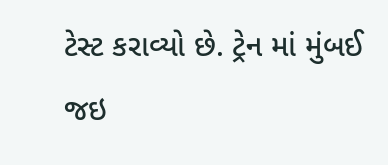ટેસ્ટ કરાવ્યો છે. ટ્રેન માં મુંબઈ જઇ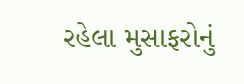રહેલા મુસાફરોનું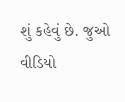શું કહેવું છે. જુઓ વીડિયો